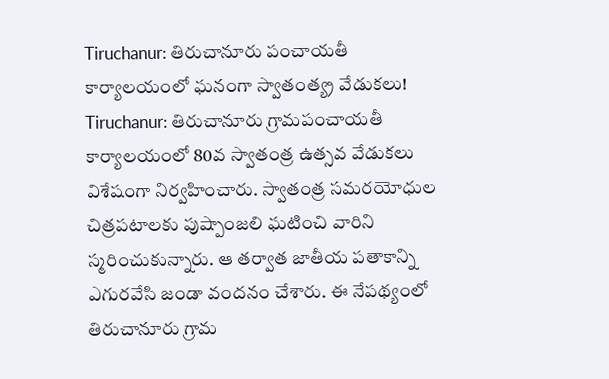Tiruchanur: తిరుచానూరు పంచాయతీ కార్యాలయంలో ఘనంగా స్వాతంత్య్ర వేడుకలు! Tiruchanur: తిరుచానూరు గ్రామపంచాయతీ కార్యాలయంలో 80వ స్వాతంత్ర ఉత్సవ వేడుకలు విశేషంగా నిర్వహించారు. స్వాతంత్ర సమరయోధుల చిత్రపటాలకు పుష్పాంజలి ఘటించి వారిని స్మరించుకున్నారు. ఆ తర్వాత జాతీయ పతాకాన్ని ఎగురవేసి జండా వందనం చేశారు. ఈ నేపథ్యంలో తిరుచానూరు గ్రామ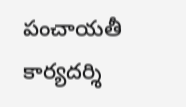పంచాయతీ కార్యదర్శి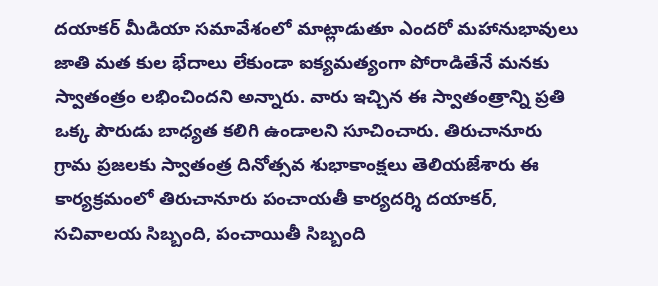దయాకర్ మీడియా సమావేశంలో మాట్లాడుతూ ఎందరో మహానుభావులు జాతి మత కుల భేదాలు లేకుండా ఐక్యమత్యంగా పోరాడితేనే మనకు స్వాతంత్రం లభించిందని అన్నారు. వారు ఇచ్చిన ఈ స్వాతంత్రాన్ని ప్రతి ఒక్క పౌరుడు బాధ్యత కలిగి ఉండాలని సూచించారు. తిరుచానూరు గ్రామ ప్రజలకు స్వాతంత్ర దినోత్సవ శుభాకాంక్షలు తెలియజేశారు ఈ కార్యక్రమంలో తిరుచానూరు పంచాయతీ కార్యదర్శి దయాకర్, సచివాలయ సిబ్బంది, పంచాయితీ సిబ్బంది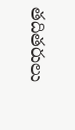తదితరులు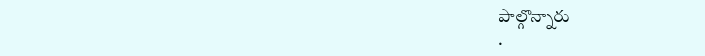పాల్గొన్నారు
.